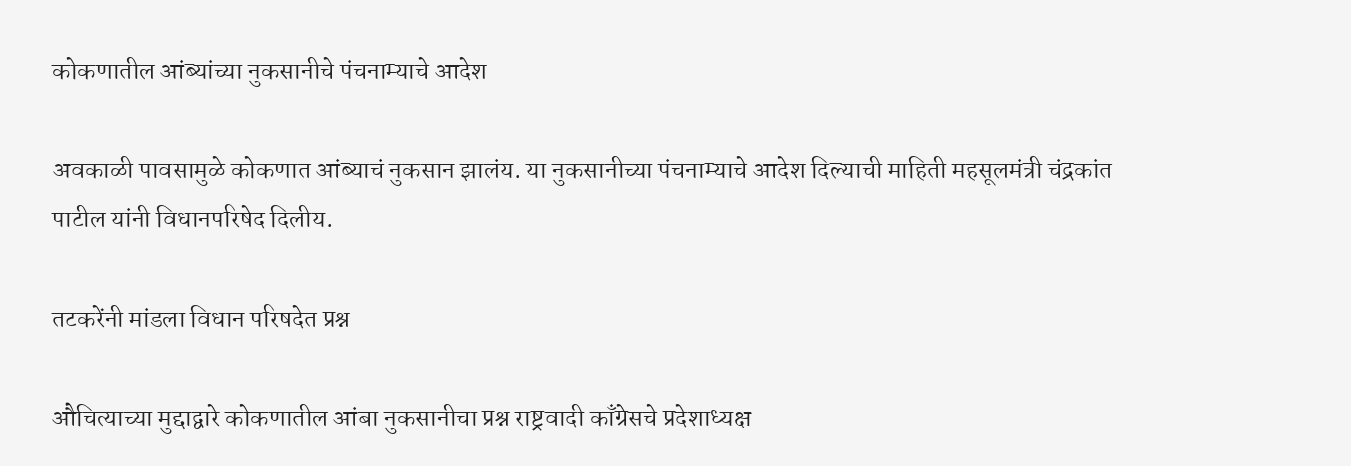कोकणातील आंब्यांच्या नुकसानीचे पंचनाम्याचे आदेश

अवकाळी पावसामुळे कोकणात आंब्याचं नुकसान झालंय. या नुकसानीच्या पंचनाम्याचे आदेश दिल्याची माहिती महसूलमंत्री चंद्रकांत पाटील यांनी विधानपरिषेद दिलीय.

तटकरेंनी मांडला विधान परिषदेत प्रश्न

औचित्याच्या मुद्दाद्वारे कोकणातील आंबा नुकसानीचा प्रश्न राष्ट्रवादी काँग्रेसचे प्रदेशाध्यक्ष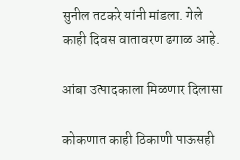सुनील तटकरे यांनी मांडला. गेले काही दिवस वातावरण ढगाळ आहे.

आंबा उत्पादकाला मिळणार दिलासा

कोकणात काही ठिकाणी पाऊसही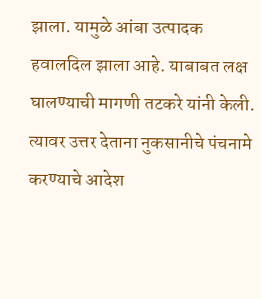झाला. यामुळे आंबा उत्पादक हवालदिल झाला आहे. याबाबत लक्ष घालण्याची मागणी तटकरे यांनी केली. त्यावर उत्तर देताना नुकसानीचे पंचनामे करण्याचे आदेश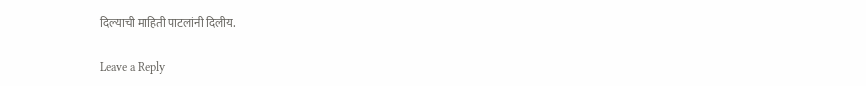दिल्याची माहिती पाटलांनी दिलीय.

Leave a Reply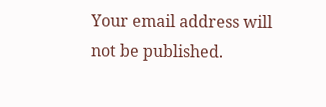Your email address will not be published.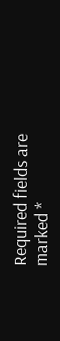Required fields are marked *